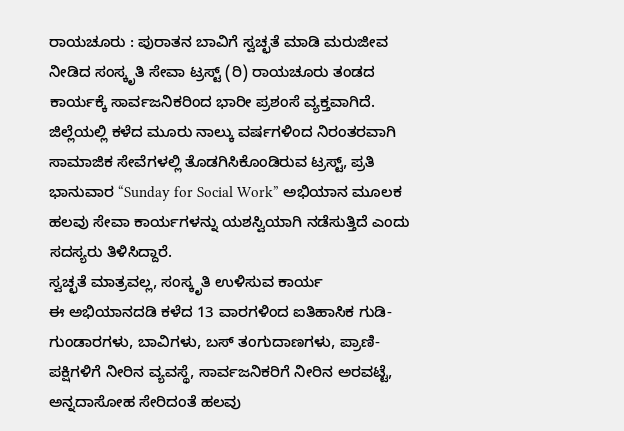ರಾಯಚೂರು : ಪುರಾತನ ಬಾವಿಗೆ ಸ್ವಚ್ಛತೆ ಮಾಡಿ ಮರುಜೀವ ನೀಡಿದ ಸಂಸ್ಕೃತಿ ಸೇವಾ ಟ್ರಸ್ಟ್ (ರಿ) ರಾಯಚೂರು ತಂಡದ ಕಾರ್ಯಕ್ಕೆ ಸಾರ್ವಜನಿಕರಿಂದ ಭಾರೀ ಪ್ರಶಂಸೆ ವ್ಯಕ್ತವಾಗಿದೆ. ಜಿಲ್ಲೆಯಲ್ಲಿ ಕಳೆದ ಮೂರು ನಾಲ್ಕು ವರ್ಷಗಳಿಂದ ನಿರಂತರವಾಗಿ ಸಾಮಾಜಿಕ ಸೇವೆಗಳಲ್ಲಿ ತೊಡಗಿಸಿಕೊಂಡಿರುವ ಟ್ರಸ್ಟ್, ಪ್ರತಿ ಭಾನುವಾರ “Sunday for Social Work” ಅಭಿಯಾನ ಮೂಲಕ ಹಲವು ಸೇವಾ ಕಾರ್ಯಗಳನ್ನು ಯಶಸ್ವಿಯಾಗಿ ನಡೆಸುತ್ತಿದೆ ಎಂದು ಸದಸ್ಯರು ತಿಳಿಸಿದ್ದಾರೆ.
ಸ್ವಚ್ಛತೆ ಮಾತ್ರವಲ್ಲ, ಸಂಸ್ಕೃತಿ ಉಳಿಸುವ ಕಾರ್ಯ
ಈ ಅಭಿಯಾನದಡಿ ಕಳೆದ 13 ವಾರಗಳಿಂದ ಐತಿಹಾಸಿಕ ಗುಡಿ-ಗುಂಡಾರಗಳು, ಬಾವಿಗಳು, ಬಸ್ ತಂಗುದಾಣಗಳು, ಪ್ರಾಣಿ-ಪಕ್ಷಿಗಳಿಗೆ ನೀರಿನ ವ್ಯವಸ್ಥೆ, ಸಾರ್ವಜನಿಕರಿಗೆ ನೀರಿನ ಅರವಟ್ಟೆ, ಅನ್ನದಾಸೋಹ ಸೇರಿದಂತೆ ಹಲವು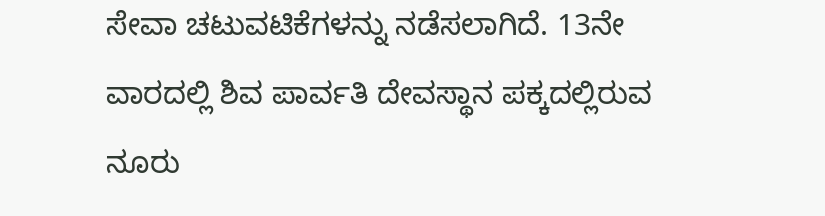ಸೇವಾ ಚಟುವಟಿಕೆಗಳನ್ನು ನಡೆಸಲಾಗಿದೆ. 13ನೇ ವಾರದಲ್ಲಿ ಶಿವ ಪಾರ್ವತಿ ದೇವಸ್ಥಾನ ಪಕ್ಕದಲ್ಲಿರುವ ನೂರು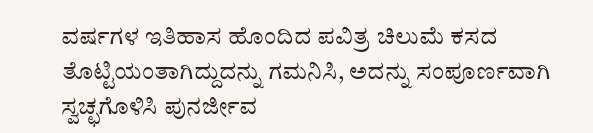ವರ್ಷಗಳ ಇತಿಹಾಸ ಹೊಂದಿದ ಪವಿತ್ರ ಚಿಲುಮೆ ಕಸದ ತೊಟ್ಟಿಯಂತಾಗಿದ್ದುದನ್ನು ಗಮನಿಸಿ, ಅದನ್ನು ಸಂಪೂರ್ಣವಾಗಿ ಸ್ವಚ್ಛಗೊಳಿಸಿ ಪುನರ್ಜೀವ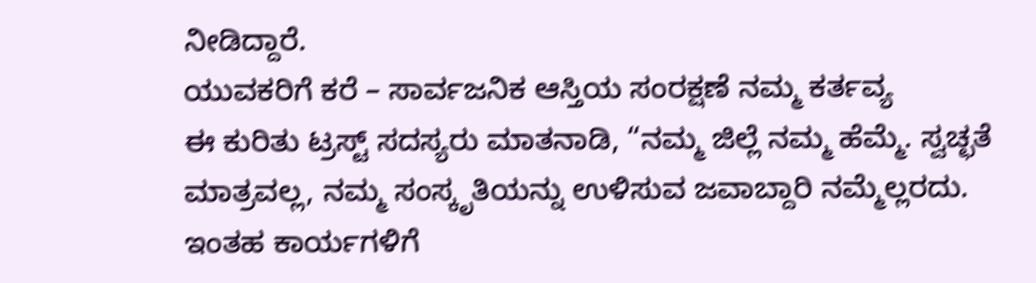ನೀಡಿದ್ದಾರೆ.
ಯುವಕರಿಗೆ ಕರೆ – ಸಾರ್ವಜನಿಕ ಆಸ್ತಿಯ ಸಂರಕ್ಷಣೆ ನಮ್ಮ ಕರ್ತವ್ಯ
ಈ ಕುರಿತು ಟ್ರಸ್ಟ್ ಸದಸ್ಯರು ಮಾತನಾಡಿ, “ನಮ್ಮ ಜಿಲ್ಲೆ ನಮ್ಮ ಹೆಮ್ಮೆ. ಸ್ವಚ್ಛತೆ ಮಾತ್ರವಲ್ಲ, ನಮ್ಮ ಸಂಸ್ಕೃತಿಯನ್ನು ಉಳಿಸುವ ಜವಾಬ್ದಾರಿ ನಮ್ಮೆಲ್ಲರದು. ಇಂತಹ ಕಾರ್ಯಗಳಿಗೆ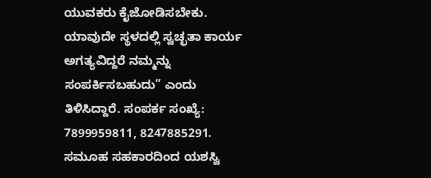ಯುವಕರು ಕೈಜೋಡಿಸಬೇಕು. ಯಾವುದೇ ಸ್ಥಳದಲ್ಲಿ ಸ್ವಚ್ಛತಾ ಕಾರ್ಯ ಅಗತ್ಯವಿದ್ದರೆ ನಮ್ಮನ್ನು ಸಂಪರ್ಕಿಸಬಹುದು” ಎಂದು ತಿಳಿಸಿದ್ದಾರೆ. ಸಂಪರ್ಕ ಸಂಖ್ಯೆ: 7899959811, 8247885291.
ಸಮೂಹ ಸಹಕಾರದಿಂದ ಯಶಸ್ವಿ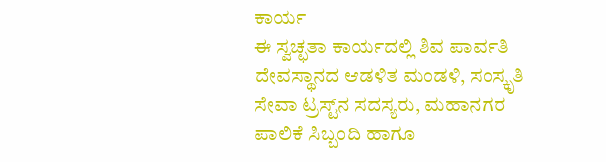ಕಾರ್ಯ
ಈ ಸ್ವಚ್ಛತಾ ಕಾರ್ಯದಲ್ಲಿ ಶಿವ ಪಾರ್ವತಿ ದೇವಸ್ಥಾನದ ಆಡಳಿತ ಮಂಡಳಿ, ಸಂಸ್ಕೃತಿ ಸೇವಾ ಟ್ರಸ್ಟ್‌ನ ಸದಸ್ಯರು, ಮಹಾನಗರ ಪಾಲಿಕೆ ಸಿಬ್ಬಂದಿ ಹಾಗೂ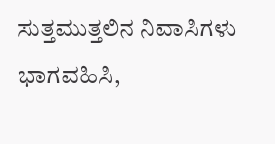ಸುತ್ತಮುತ್ತಲಿನ ನಿವಾಸಿಗಳು ಭಾಗವಹಿಸಿ,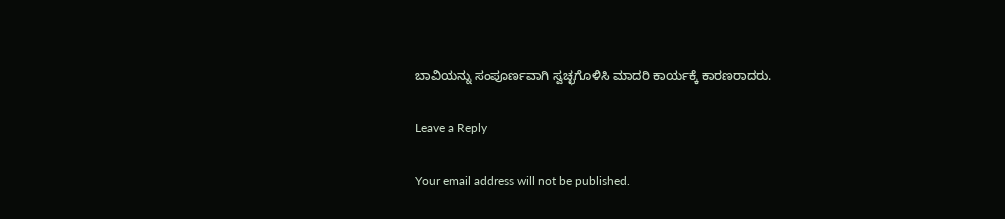ಬಾವಿಯನ್ನು ಸಂಪೂರ್ಣವಾಗಿ ಸ್ವಚ್ಛಗೊಳಿಸಿ ಮಾದರಿ ಕಾರ್ಯಕ್ಕೆ ಕಾರಣರಾದರು.

Leave a Reply

Your email address will not be published.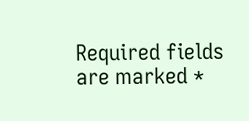Required fields are marked *